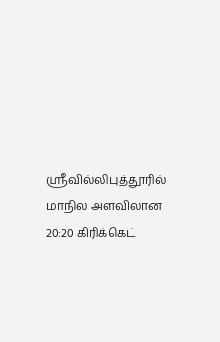ஸ்ரீவில்லிபுத்தூரில் மாநில அளவிலான 20:20 கிரிக்கெட்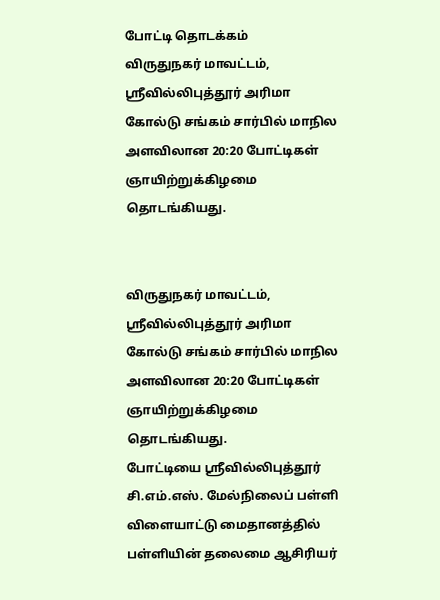போட்டி தொடக்கம்
விருதுநகர் மாவட்டம், ஸ்ரீவில்லிபுத்தூர் அரிமா கோல்டு சங்கம் சார்பில் மாநில அளவிலான 20:20 போட்டிகள் ஞாயிற்றுக்கிழமை தொடங்கியது.


விருதுநகர் மாவட்டம், ஸ்ரீவில்லிபுத்தூர் அரிமா கோல்டு சங்கம் சார்பில் மாநில அளவிலான 20:20 போட்டிகள் ஞாயிற்றுக்கிழமை தொடங்கியது.
போட்டியை ஸ்ரீவில்லிபுத்தூர் சி.எம்.எஸ். மேல்நிலைப் பள்ளி விளையாட்டு மைதானத்தில் பள்ளியின் தலைமை ஆசிரியர்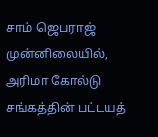சாம் ஜெபராஜ் முன்னிலையில், அரிமா கோல்டு சங்கத்தின் பட்டயத்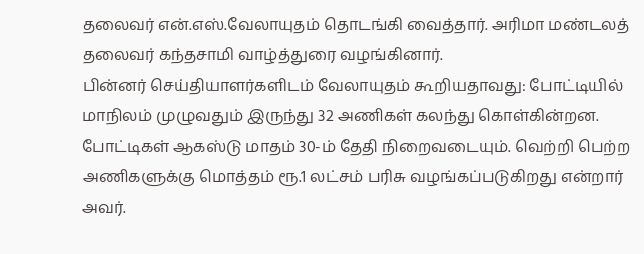தலைவர் என்.எஸ்.வேலாயுதம் தொடங்கி வைத்தார். அரிமா மண்டலத் தலைவர் கந்தசாமி வாழ்த்துரை வழங்கினார்.
பின்னர் செய்தியாளர்களிடம் வேலாயுதம் கூறியதாவது: போட்டியில் மாநிலம் முழுவதும் இருந்து 32 அணிகள் கலந்து கொள்கின்றன. போட்டிகள் ஆகஸ்டு மாதம் 30-ம் தேதி நிறைவடையும். வெற்றி பெற்ற அணிகளுக்கு மொத்தம் ரூ.1 லட்சம் பரிசு வழங்கப்படுகிறது என்றார் அவர்.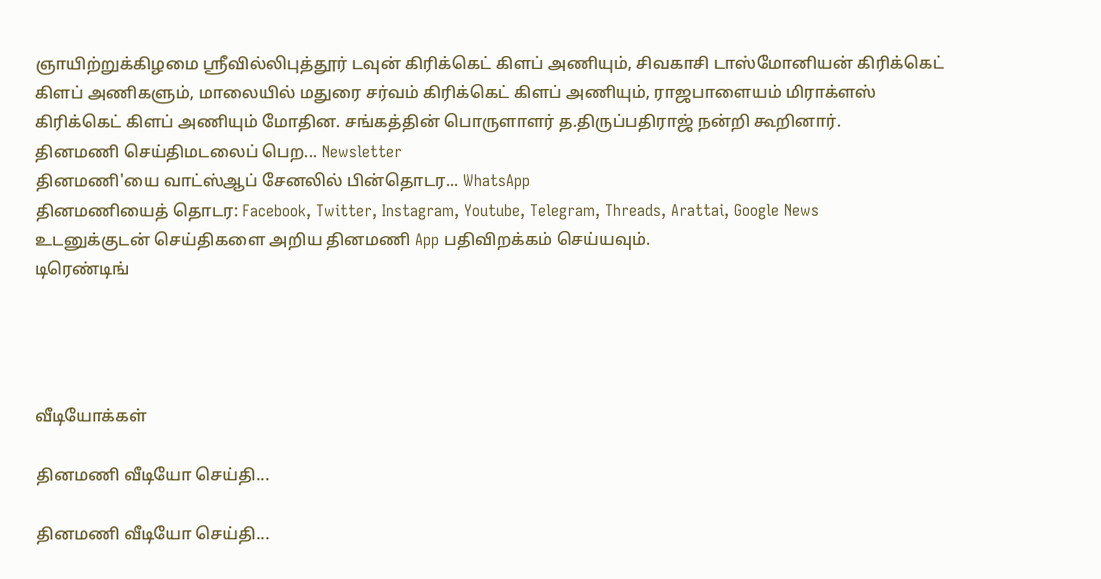ஞாயிற்றுக்கிழமை ஸ்ரீவில்லிபுத்தூர் டவுன் கிரிக்கெட் கிளப் அணியும், சிவகாசி டாஸ்மோனியன் கிரிக்கெட் கிளப் அணிகளும், மாலையில் மதுரை சர்வம் கிரிக்கெட் கிளப் அணியும், ராஜபாளையம் மிராக்ளஸ் கிரிக்கெட் கிளப் அணியும் மோதின. சங்கத்தின் பொருளாளர் த.திருப்பதிராஜ் நன்றி கூறினார்.
தினமணி செய்திமடலைப் பெற... Newsletter
தினமணி'யை வாட்ஸ்ஆப் சேனலில் பின்தொடர... WhatsApp
தினமணியைத் தொடர: Facebook, Twitter, Instagram, Youtube, Telegram, Threads, Arattai, Google News
உடனுக்குடன் செய்திகளை அறிய தினமணி App பதிவிறக்கம் செய்யவும்.
டிரெண்டிங்




வீடியோக்கள்

தினமணி வீடியோ செய்தி...

தினமணி வீடியோ செய்தி...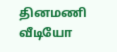தினமணி வீடியோ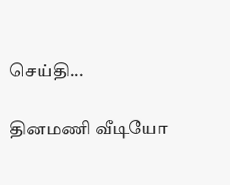செய்தி...

தினமணி வீடியோ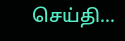செய்தி...